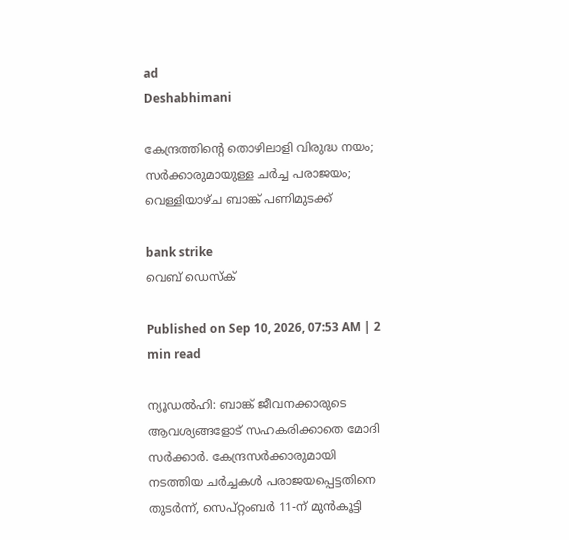ad
Deshabhimani

കേന്ദ്രത്തിന്റെ തൊഴിലാളി വിരുദ്ധ നയം; സർക്കാരുമായുള്ള ചർച്ച പരാജയം; വെള്ളിയാഴ്ച ബാങ്ക് പണിമുടക്ക്

bank strike
വെബ് ഡെസ്ക്

Published on Sep 10, 2026, 07:53 AM | 2 min read

ന്യൂഡൽഹി: ബാങ്ക് ജീവനക്കാരുടെ ആവശ്യങ്ങളോട് സഹകരിക്കാതെ മോദി സർക്കാർ. കേന്ദ്രസർക്കാരുമായി നടത്തിയ ചർച്ചകൾ പരാജയപ്പെട്ടതിനെ തുടർന്ന്, സെപ്റ്റംബർ 11-ന് മുൻകൂട്ടി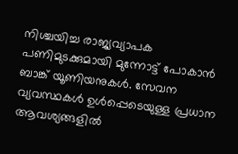നിശ്ചയിച്ച രാജ്യവ്യാപക പണിമുടക്കുമായി മുന്നോട്ട് പോകാൻ ബാങ്ക് യൂണിയനുകൾ. സേവന വ്യവസ്ഥകൾ ഉൾപ്പെടെയുള്ള പ്രധാന ആവശ്യങ്ങളിൽ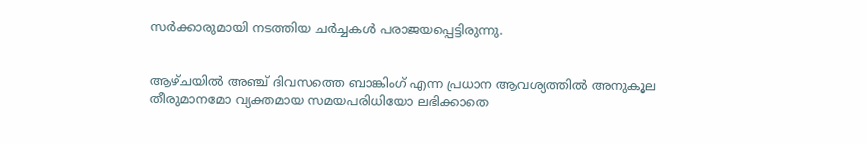സർക്കാരുമായി നടത്തിയ ചർച്ചകൾ പരാജയപ്പെട്ടിരുന്നു.


ആഴ്ചയിൽ അഞ്ച് ദിവസത്തെ ബാങ്കിംഗ് എന്ന പ്രധാന ആവശ്യത്തിൽ അനുകൂല തീരുമാനമോ വ്യക്തമായ സമയപരിധിയോ ലഭിക്കാതെ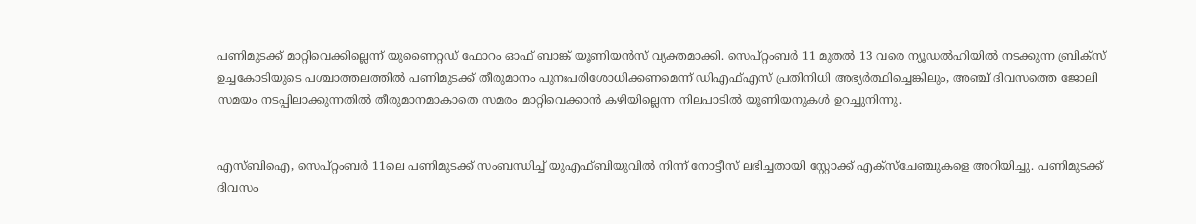പണിമുടക്ക് മാറ്റിവെക്കില്ലെന്ന് യുണൈറ്റഡ് ഫോറം ഓഫ് ബാങ്ക് യൂണിയൻസ് വ്യക്തമാക്കി. സെപ്റ്റംബർ 11 മുതൽ 13 വരെ ന്യൂഡൽഹിയിൽ നടക്കുന്ന ബ്രിക്സ് ഉച്ചകോടിയുടെ പശ്ചാത്തലത്തിൽ പണിമുടക്ക് തീരുമാനം പുനഃപരിശോധിക്കണമെന്ന് ഡിഎഫ്എസ് പ്രതിനിധി അഭ്യർത്ഥിച്ചെങ്കിലും, അഞ്ച് ദിവസത്തെ ജോലി സമയം നടപ്പിലാക്കുന്നതിൽ തീരുമാനമാകാതെ സമരം മാറ്റിവെക്കാൻ കഴിയില്ലെന്ന നിലപാടിൽ യൂണിയനുകൾ ഉറച്ചുനിന്നു.


എസ്ബിഐ, സെപ്റ്റംബർ 11ലെ പണിമുടക്ക് സംബന്ധിച്ച് യുഎഫ്‌ബിയുവിൽ നിന്ന് നോട്ടീസ് ലഭിച്ചതായി സ്റ്റോക്ക് എക്സ്ചേഞ്ചുകളെ അറിയിച്ചു. പണിമുടക്ക് ദിവസം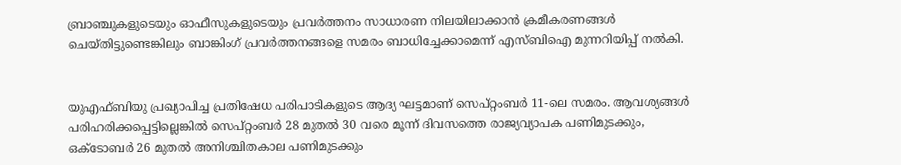ബ്രാഞ്ചുകളുടെയും ഓഫീസുകളുടെയും പ്രവർത്തനം സാധാരണ നിലയിലാക്കാൻ ക്രമീകരണങ്ങൾ ചെയ്തിട്ടുണ്ടെങ്കിലും ബാങ്കിംഗ് പ്രവർത്തനങ്ങളെ സമരം ബാധിച്ചേക്കാമെന്ന് എസ്ബിഐ മുന്നറിയിപ്പ് നൽകി.


യുഎഫ്‌ബിയു പ്രഖ്യാപിച്ച പ്രതിഷേധ പരിപാടികളുടെ ആദ്യ ഘട്ടമാണ് സെപ്റ്റംബർ 11-ലെ സമരം. ആവശ്യങ്ങൾ പരിഹരിക്കപ്പെട്ടില്ലെങ്കിൽ സെപ്റ്റംബർ 28 മുതൽ 30 വരെ മൂന്ന് ദിവസത്തെ രാജ്യവ്യാപക പണിമുടക്കും, ഒക്ടോബർ 26 മുതൽ അനിശ്ചിതകാല പണിമുടക്കും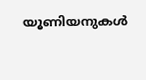യൂണിയനുകൾ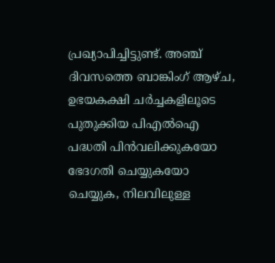പ്രഖ്യാപിച്ചിട്ടുണ്ട്. അഞ്ച് ദിവസത്തെ ബാങ്കിംഗ് ആഴ്ച, ഉഭയകക്ഷി ചർച്ചകളിലൂടെ പുതുക്കിയ പിഎൽഐ പദ്ധതി പിൻവലിക്കുകയോ ഭേദഗതി ചെയ്യുകയോ ചെയ്യുക, നിലവിലുള്ള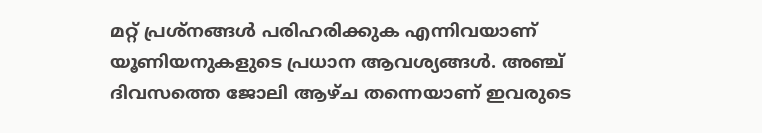മറ്റ് പ്രശ്നങ്ങൾ പരിഹരിക്കുക എന്നിവയാണ് യൂണിയനുകളുടെ പ്രധാന ആവശ്യങ്ങൾ. അഞ്ച് ദിവസത്തെ ജോലി ആഴ്ച തന്നെയാണ് ഇവരുടെ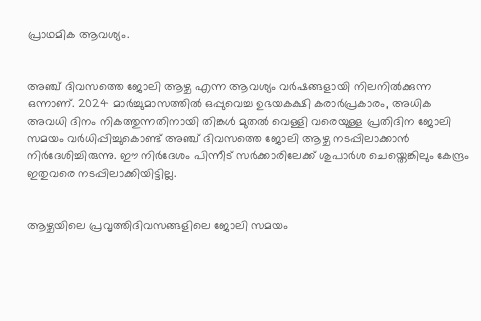പ്രാഥമിക ആവശ്യം.


അഞ്ച് ദിവസത്തെ ജോലി ആഴ്ച എന്ന ആവശ്യം വർഷങ്ങളായി നിലനിൽക്കുന്ന ഒന്നാണ്. 2024 മാർച്ചുമാസത്തിൽ ഒപ്പുവെച്ച ഉഭയകക്ഷി കരാർപ്രകാരം, അധിക അവധി ദിനം നികത്തുന്നതിനായി തിങ്കൾ മുതൽ വെള്ളി വരെയുള്ള പ്രതിദിന ജോലി സമയം വർധിപ്പിച്ചുകൊണ്ട് അഞ്ച് ദിവസത്തെ ജോലി ആഴ്ച നടപ്പിലാക്കാൻ നിർദേശിച്ചിരുന്നു. ഈ നിർദേശം പിന്നീട് സർക്കാരിലേക്ക് ശുപാർശ ചെയ്തെങ്കിലും കേന്ദ്രം ഇതുവരെ നടപ്പിലാക്കിയിട്ടില്ല.


ആഴ്ചയിലെ പ്രവൃത്തിദിവസങ്ങളിലെ ജോലി സമയം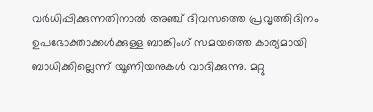വർധിപ്പിക്കുന്നതിനാൽ അഞ്ച് ദിവസത്തെ പ്രവൃത്തിദിനം ഉപഭോക്താക്കൾക്കുള്ള ബാങ്കിംഗ് സമയത്തെ കാര്യമായി ബാധിക്കില്ലെന്ന് യൂണിയനുകൾ വാദിക്കുന്നു. മറ്റു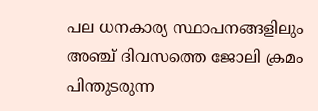പല ധനകാര്യ സ്ഥാപനങ്ങളിലും അഞ്ച് ദിവസത്തെ ജോലി ക്രമം പിന്തുടരുന്ന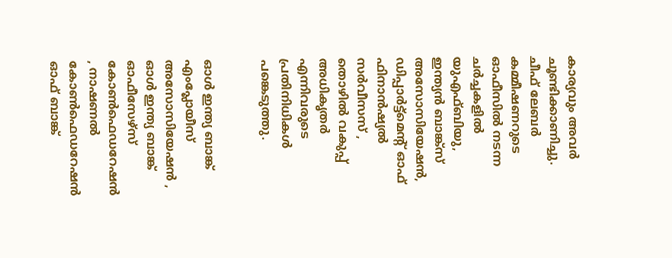കാര്യവും അവർ ചൂണ്ടിക്കാണിച്ചു. ചീഫ് ലേബർ കമ്മീഷണറുടെ ഓഫീസിൽ നടന്ന ചർച്ചകളിൽ യുഎഫ്‌ബിയു, ഇന്ത്യൻ ബാങ്ക്സ് അസോസിയേഷൻ, ഡിപ്പാർട്ട്‌മെന്റ് ഓഫ് ഫിനാൻഷ്യൽ സർവീസസ് , തൊഴിൽ വകുപ്പ് അധികൃതർ എന്നിവരുടെ പ്രതിനിധികൾ പങ്കെടുത്തു.


ഓൾ ഇന്ത്യ ബാങ്ക് എംപ്ലോയീസ് അസോസിയേഷൻ , ഓൾ ഇന്ത്യ ബാങ്ക് ഓഫീസേഴ്സ് കോൺഫെഡറേഷൻ , നാഷണൽ കോൺഫെഡറേഷൻ ഓഫ് ബാങ്ക്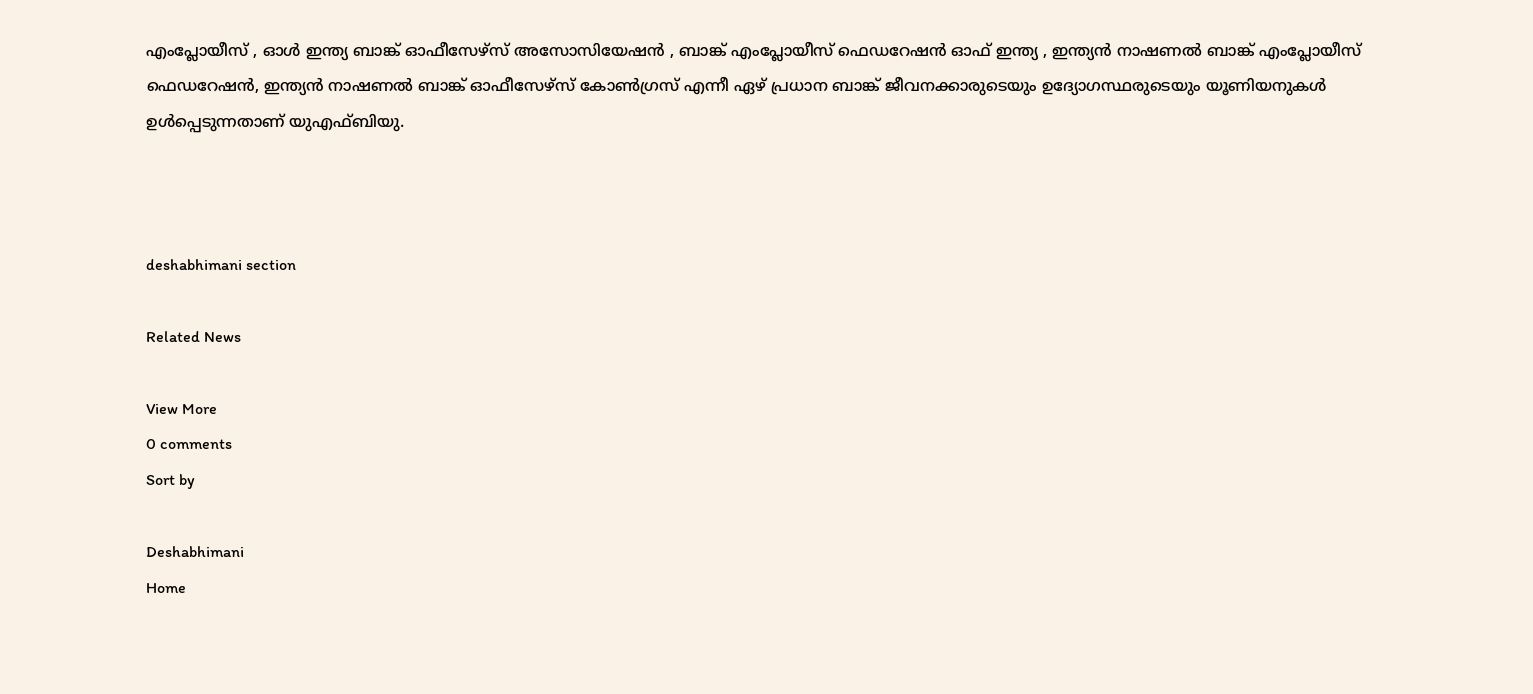എംപ്ലോയീസ് , ഓൾ ഇന്ത്യ ബാങ്ക് ഓഫീസേഴ്സ് അസോസിയേഷൻ , ബാങ്ക് എംപ്ലോയീസ് ഫെഡറേഷൻ ഓഫ് ഇന്ത്യ , ഇന്ത്യൻ നാഷണൽ ബാങ്ക് എംപ്ലോയീസ് ഫെഡറേഷൻ, ഇന്ത്യൻ നാഷണൽ ബാങ്ക് ഓഫീസേഴ്സ് കോൺഗ്രസ് എന്നീ ഏഴ് പ്രധാന ബാങ്ക് ജീവനക്കാരുടെയും ഉദ്യോഗസ്ഥരുടെയും യൂണിയനുകൾ ഉൾപ്പെടുന്നതാണ് യുഎഫ്‌ബിയു.



deshabhimani section

Related News

View More
0 comments
Sort by

Deshabhimani
Home